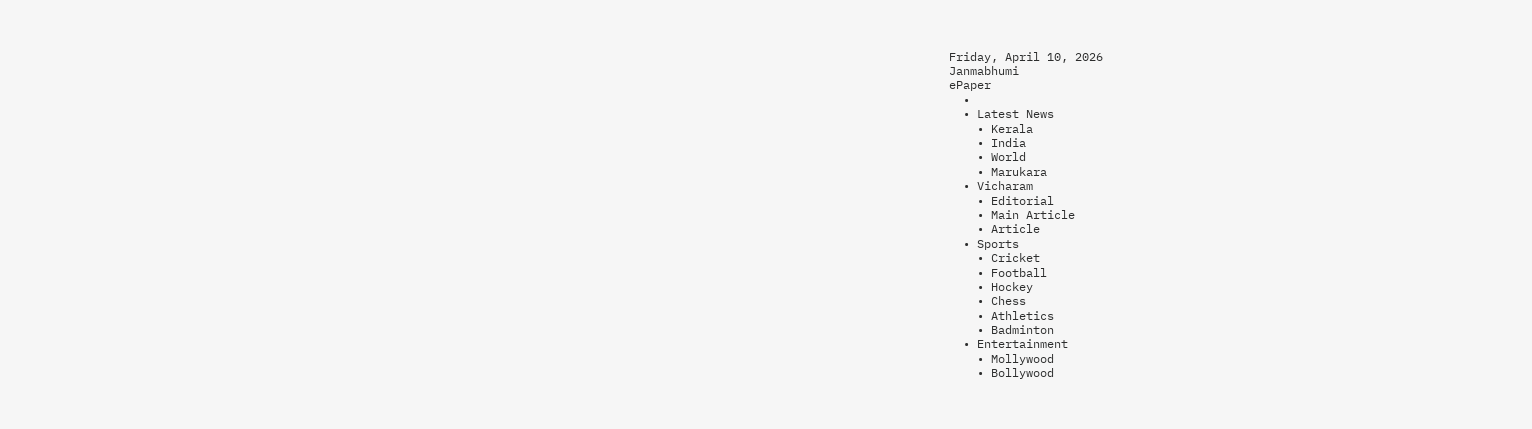Friday, April 10, 2026
Janmabhumi
ePaper
  •
  • Latest News
    • Kerala
    • India
    • World
    • Marukara
  • Vicharam
    • Editorial
    • Main Article
    • Article
  • Sports
    • Cricket
    • Football
    • Hockey
    • Chess
    • Athletics
    • Badminton
  • Entertainment
    • Mollywood
    • Bollywood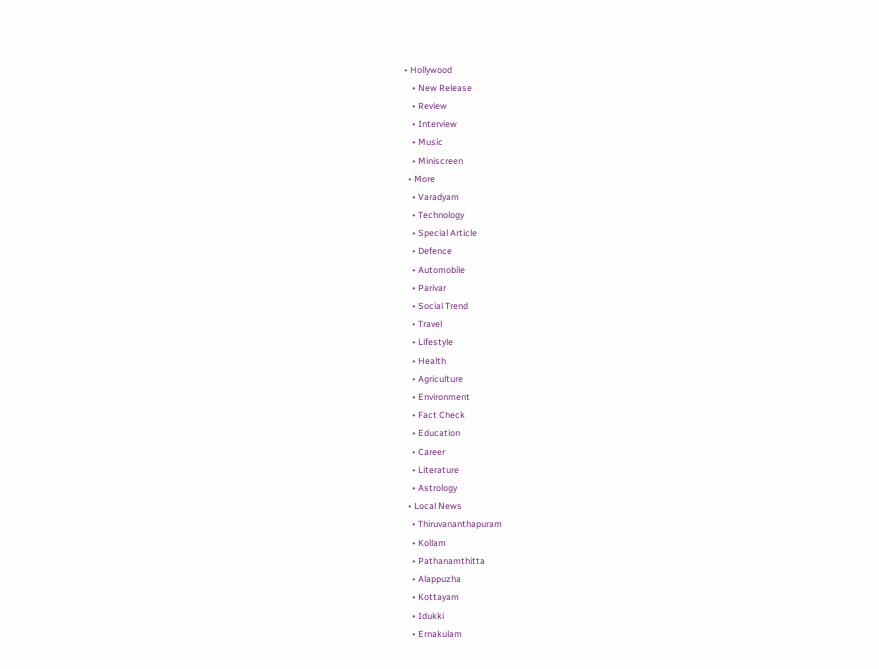• Hollywood
    • New Release
    • Review
    • Interview
    • Music
    • Miniscreen
  • More
    • Varadyam
    • Technology
    • Special Article
    • Defence
    • Automobile
    • Parivar
    • Social Trend
    • Travel
    • Lifestyle
    • Health
    • Agriculture
    • Environment
    • Fact Check
    • Education
    • Career
    • Literature
    • Astrology
  • Local News
    • Thiruvananthapuram
    • Kollam
    • Pathanamthitta
    • Alappuzha
    • Kottayam
    • Idukki
    • Ernakulam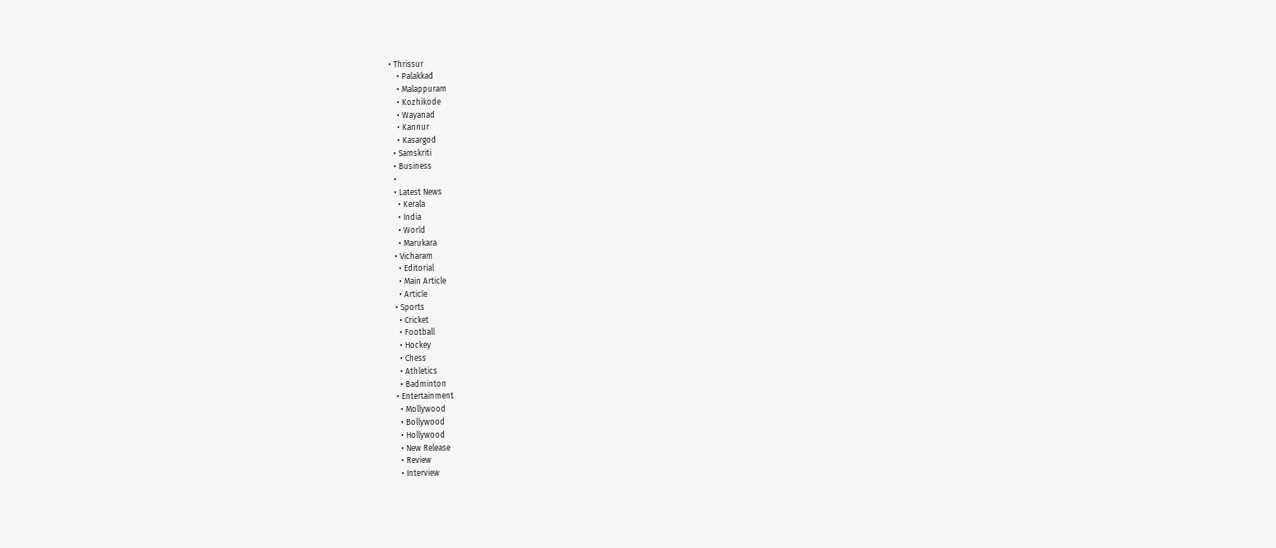• Thrissur
    • Palakkad
    • Malappuram
    • Kozhikode
    • Wayanad
    • Kannur
    • Kasargod
  • Samskriti
  • Business
  •
  • Latest News
    • Kerala
    • India
    • World
    • Marukara
  • Vicharam
    • Editorial
    • Main Article
    • Article
  • Sports
    • Cricket
    • Football
    • Hockey
    • Chess
    • Athletics
    • Badminton
  • Entertainment
    • Mollywood
    • Bollywood
    • Hollywood
    • New Release
    • Review
    • Interview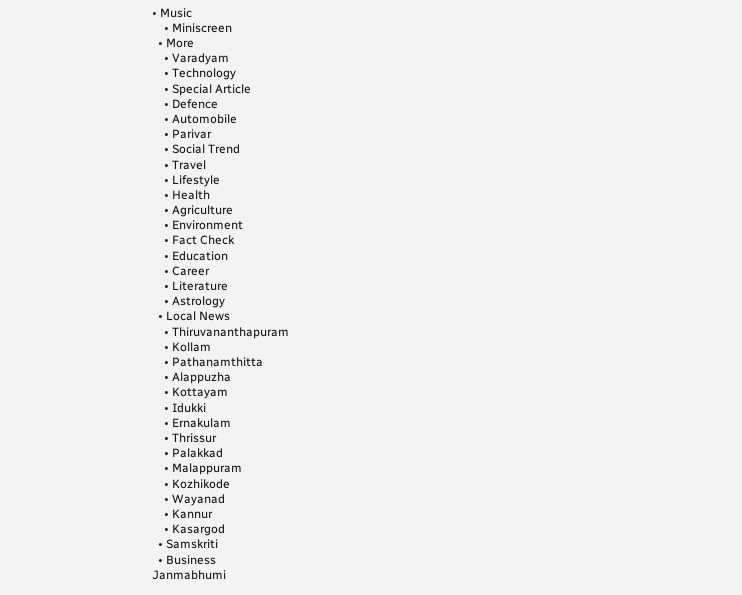• Music
    • Miniscreen
  • More
    • Varadyam
    • Technology
    • Special Article
    • Defence
    • Automobile
    • Parivar
    • Social Trend
    • Travel
    • Lifestyle
    • Health
    • Agriculture
    • Environment
    • Fact Check
    • Education
    • Career
    • Literature
    • Astrology
  • Local News
    • Thiruvananthapuram
    • Kollam
    • Pathanamthitta
    • Alappuzha
    • Kottayam
    • Idukki
    • Ernakulam
    • Thrissur
    • Palakkad
    • Malappuram
    • Kozhikode
    • Wayanad
    • Kannur
    • Kasargod
  • Samskriti
  • Business
Janmabhumi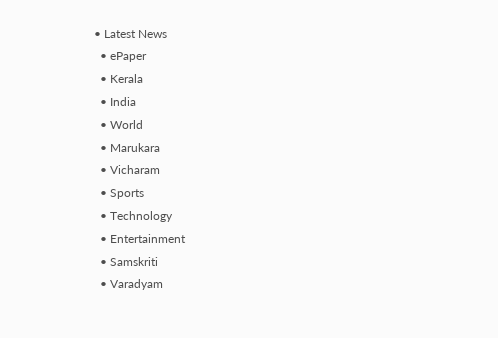• Latest News
  • ePaper
  • Kerala
  • India
  • World
  • Marukara
  • Vicharam
  • Sports
  • Technology
  • Entertainment
  • Samskriti
  • Varadyam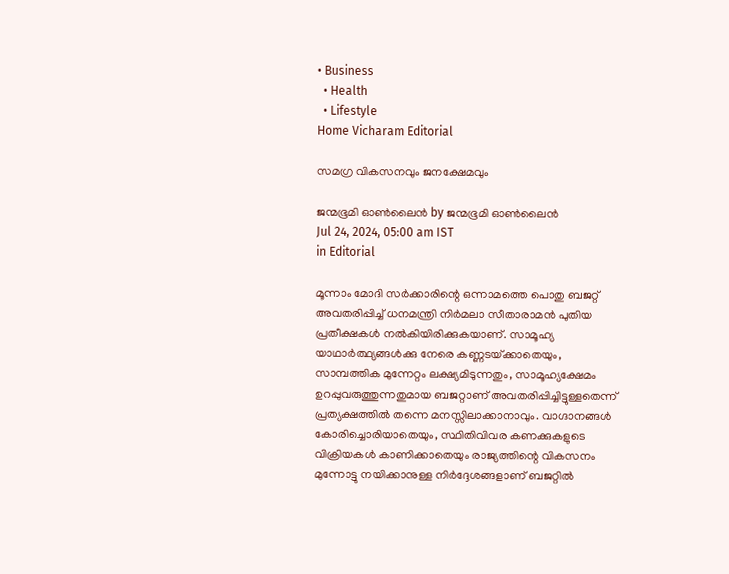• Business
  • Health
  • Lifestyle
Home Vicharam Editorial

സമഗ്ര വികസനവും ജനക്ഷേമവും

ജന്മഭൂമി ഓണ്‍ലൈന്‍ by ജന്മഭൂമി ഓണ്‍ലൈന്‍
Jul 24, 2024, 05:00 am IST
in Editorial

മൂന്നാം മോദി സര്‍ക്കാരിന്റെ ഒന്നാമത്തെ പൊതു ബജറ്റ് അവതരിപ്പിച്ച് ധനമന്ത്രി നിര്‍മലാ സീതാരാമന്‍ പുതിയ പ്രതീക്ഷകള്‍ നല്‍കിയിരിക്കുകയാണ്. സാമൂഹ്യ യാഥാര്‍ത്ഥ്യങ്ങള്‍ക്കു നേരെ കണ്ണടയ്‌ക്കാതെയും, സാമ്പത്തിക മുന്നേറ്റം ലക്ഷ്യമിടുന്നതും, സാമൂഹ്യക്ഷേമം ഉറപ്പുവരുത്തുന്നതുമായ ബജറ്റാണ് അവതരിപ്പിച്ചിട്ടുള്ളതെന്ന് പ്രത്യക്ഷത്തില്‍ തന്നെ മനസ്സിലാക്കാനാവും. വാഗ്ദാനങ്ങള്‍ കോരിച്ചൊരിയാതെയും, സ്ഥിതിവിവര കണക്കുകളുടെ വിക്രിയകള്‍ കാണിക്കാതെയും രാജ്യത്തിന്റെ വികസനം മുന്നോട്ടു നയിക്കാനുള്ള നിര്‍ദ്ദേശങ്ങളാണ് ബജറ്റില്‍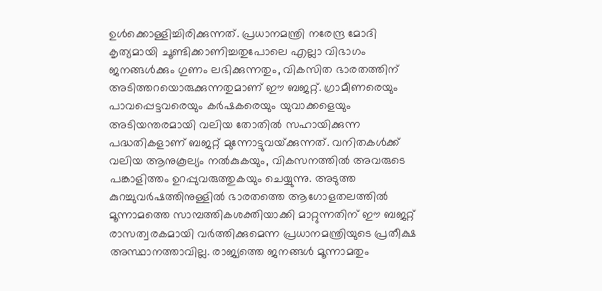ഉള്‍ക്കൊള്ളിച്ചിരിക്കുന്നത്. പ്രധാനമന്ത്രി നരേന്ദ്ര മോദി കൃത്യമായി ചൂണ്ടിക്കാണിച്ചതുപോലെ എല്ലാ വിഭാഗം ജനങ്ങള്‍ക്കും ഗുണം ലഭിക്കുന്നതും, വികസിത ഭാരതത്തിന് അടിത്തറയൊരുക്കുന്നതുമാണ് ഈ ബജറ്റ്. ഗ്രാമീണരെയും പാവപ്പെട്ടവരെയും കര്‍ഷകരെയും യുവാക്കളെയും അടിയന്തരമായി വലിയ തോതില്‍ സഹായിക്കുന്ന പദ്ധതികളാണ് ബജറ്റ് മുന്നോട്ടുവയ്‌ക്കുന്നത്. വനിതകള്‍ക്ക് വലിയ ആനുകൂല്യം നല്‍കുകയും, വികസനത്തില്‍ അവരുടെ പങ്കാളിത്തം ഉറപ്പുവരുത്തുകയും ചെയ്യുന്നു. അടുത്ത കുറച്ചുവര്‍ഷത്തിനുള്ളില്‍ ഭാരതത്തെ ആഗോളതലത്തില്‍ മൂന്നാമത്തെ സാമ്പത്തികശക്തിയാക്കി മാറ്റുന്നതിന് ഈ ബജറ്റ് രാസത്വരകമായി വര്‍ത്തിക്കുമെന്ന പ്രധാനമന്ത്രിയുടെ പ്രതീക്ഷ അസ്ഥാനത്താവില്ല. രാജ്യത്തെ ജനങ്ങള്‍ മൂന്നാമതും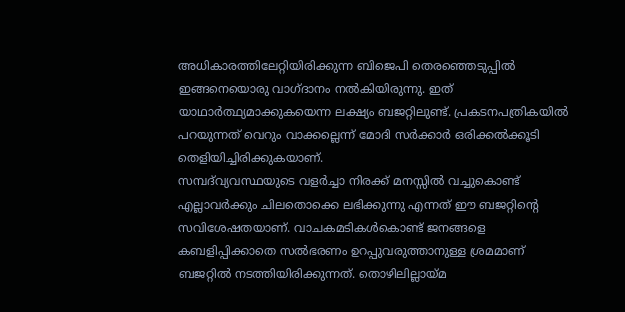അധികാരത്തിലേറ്റിയിരിക്കുന്ന ബിജെപി തെരഞ്ഞെടുപ്പില്‍ ഇങ്ങനെയൊരു വാഗ്ദാനം നല്‍കിയിരുന്നു. ഇത് യാഥാര്‍ത്ഥ്യമാക്കുകയെന്ന ലക്ഷ്യം ബജറ്റിലുണ്ട്. പ്രകടനപത്രികയില്‍ പറയുന്നത് വെറും വാക്കല്ലെന്ന് മോദി സര്‍ക്കാര്‍ ഒരിക്കല്‍ക്കൂടി തെളിയിച്ചിരിക്കുകയാണ്.
സമ്പദ്‌വ്യവസ്ഥയുടെ വളര്‍ച്ചാ നിരക്ക് മനസ്സില്‍ വച്ചുകൊണ്ട് എല്ലാവര്‍ക്കും ചിലതൊക്കെ ലഭിക്കുന്നു എന്നത് ഈ ബജറ്റിന്റെ സവിശേഷതയാണ്. വാചകമടികള്‍കൊണ്ട് ജനങ്ങളെ കബളിപ്പിക്കാതെ സല്‍ഭരണം ഉറപ്പുവരുത്താനുള്ള ശ്രമമാണ് ബജറ്റില്‍ നടത്തിയിരിക്കുന്നത്. തൊഴിലില്ലായ്‌മ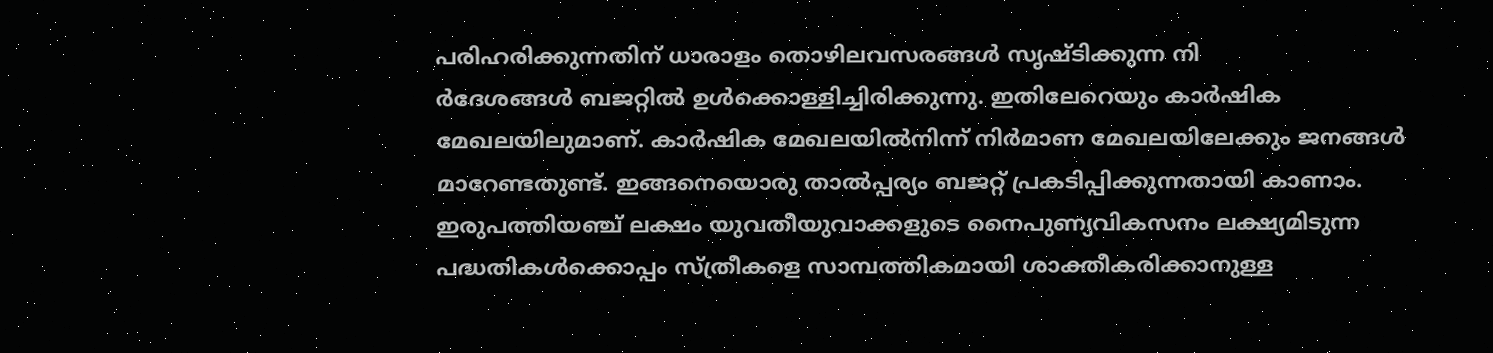പരിഹരിക്കുന്നതിന് ധാരാളം തൊഴിലവസരങ്ങള്‍ സൃഷ്ടിക്കുന്ന നി
ര്‍ദേശങ്ങള്‍ ബജറ്റില്‍ ഉള്‍ക്കൊള്ളിച്ചിരിക്കുന്നു. ഇതിലേറെയും കാര്‍ഷിക മേഖലയിലുമാണ്. കാര്‍ഷിക മേഖലയില്‍നിന്ന് നിര്‍മാണ മേഖലയിലേക്കും ജനങ്ങള്‍ മാറേണ്ടതുണ്ട്. ഇങ്ങനെയൊരു താല്‍പ്പര്യം ബജറ്റ് പ്രകടിപ്പിക്കുന്നതായി കാണാം. ഇരുപത്തിയഞ്ച് ലക്ഷം യുവതീയുവാക്കളുടെ നൈപുണ്യവികസനം ലക്ഷ്യമിടുന്ന പദ്ധതികള്‍ക്കൊപ്പം സ്ത്രീകളെ സാമ്പത്തികമായി ശാക്തീകരിക്കാനുള്ള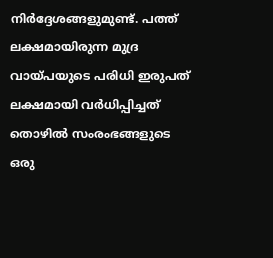നിര്‍ദ്ദേശങ്ങളുമുണ്ട്. പത്ത് ലക്ഷമായിരുന്ന മുദ്ര വായ്‌പയുടെ പരിധി ഇരുപത് ലക്ഷമായി വര്‍ധിപ്പിച്ചത് തൊഴില്‍ സംരംഭങ്ങളുടെ ഒരു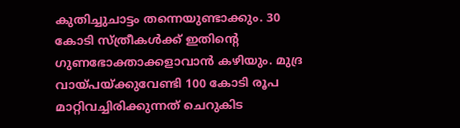കുതിച്ചുചാട്ടം തന്നെയുണ്ടാക്കും. 30 കോടി സ്ത്രീകള്‍ക്ക് ഇതിന്റെ ഗുണഭോക്താക്കളാവാന്‍ കഴിയും. മുദ്ര വായ്‌പയ്‌ക്കുവേണ്ടി 100 കോടി രൂപ മാറ്റിവച്ചിരിക്കുന്നത് ചെറുകിട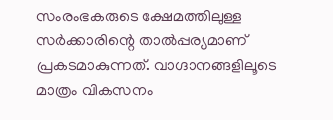സംരംഭകരുടെ ക്ഷേമത്തിലുള്ള സര്‍ക്കാരിന്റെ താല്‍പ്പര്യമാണ് പ്രകടമാകുന്നത്. വാഗ്ദാനങ്ങളിലൂടെ മാത്രം വികസനം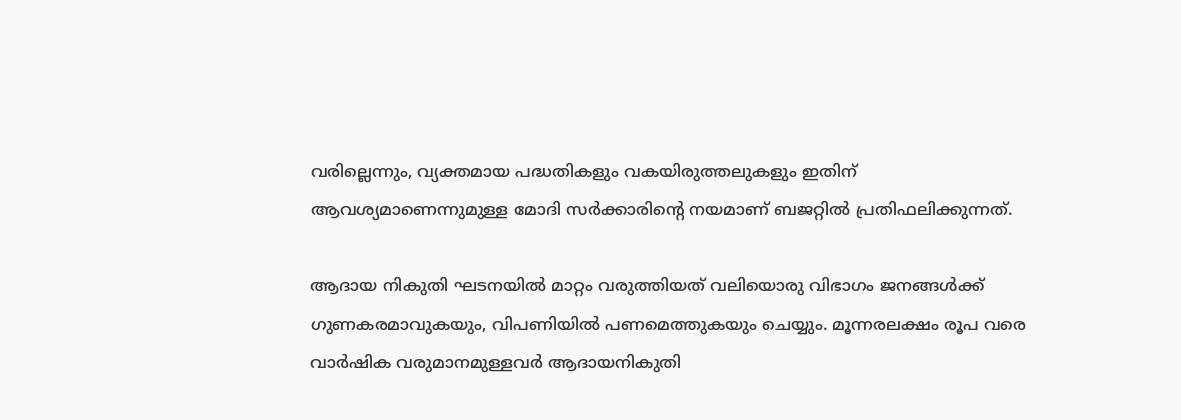വരില്ലെന്നും, വ്യക്തമായ പദ്ധതികളും വകയിരുത്തലുകളും ഇതിന് ആവശ്യമാണെന്നുമുള്ള മോദി സര്‍ക്കാരിന്റെ നയമാണ് ബജറ്റില്‍ പ്രതിഫലിക്കുന്നത്.

ആദായ നികുതി ഘടനയില്‍ മാറ്റം വരുത്തിയത് വലിയൊരു വിഭാഗം ജനങ്ങള്‍ക്ക് ഗുണകരമാവുകയും, വിപണിയില്‍ പണമെത്തുകയും ചെയ്യും. മൂന്നരലക്ഷം രൂപ വരെ വാര്‍ഷിക വരുമാനമുള്ളവര്‍ ആദായനികുതി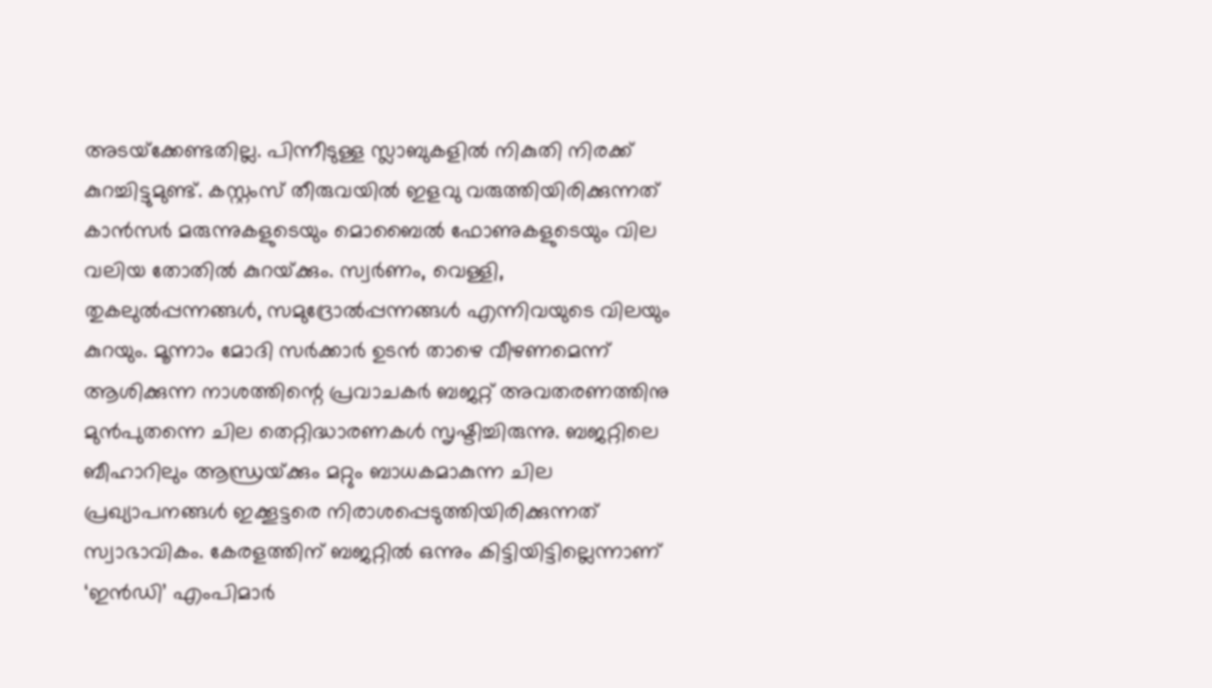അടയ്‌ക്കേണ്ടതില്ല. പിന്നീടുള്ള സ്ലാബുകളില്‍ നികുതി നിരക്ക് കുറച്ചിട്ടുമുണ്ട്. കസ്റ്റംസ് തീരുവയില്‍ ഇളവു വരുത്തിയിരിക്കുന്നത് കാന്‍സര്‍ മരുന്നുകളുടെയും മൊബൈല്‍ ഫോണുകളുടെയും വില വലിയ തോതില്‍ കുറയ്‌ക്കും. സ്വര്‍ണം, വെള്ളി, തുകലുല്‍പ്പന്നങ്ങള്‍, സമുദ്രോല്‍പ്പന്നങ്ങള്‍ എന്നിവയുടെ വിലയും കുറയും. മൂന്നാം മോദി സര്‍ക്കാര്‍ ഉടന്‍ താഴെ വീഴണമെന്ന് ആശിക്കുന്ന നാശത്തിന്റെ പ്രവാചകര്‍ ബജറ്റ് അവതരണത്തിനു മുന്‍പുതന്നെ ചില തെറ്റിദ്ധാരണകള്‍ സൃഷ്ടിച്ചിരുന്നു. ബജറ്റിലെ ബീഹാറിലും ആന്ധ്രയ്‌ക്കും മറ്റും ബാധകമാകുന്ന ചില പ്രഖ്യാപനങ്ങള്‍ ഇക്കൂട്ടരെ നിരാശപ്പെടുത്തിയിരിക്കുന്നത് സ്വാഭാവികം. കേരളത്തിന് ബജറ്റില്‍ ഒന്നും കിട്ടിയിട്ടില്ലെന്നാണ് ‘ഇന്‍ഡി’ എംപിമാര്‍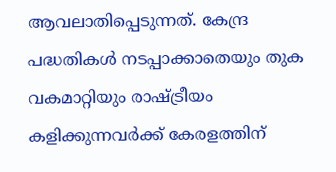ആവലാതിപ്പെടുന്നത്. കേന്ദ്ര പദ്ധതികള്‍ നടപ്പാക്കാതെയും തുക വകമാറ്റിയും രാഷ്‌ട്രീയം കളിക്കുന്നവര്‍ക്ക് കേരളത്തിന്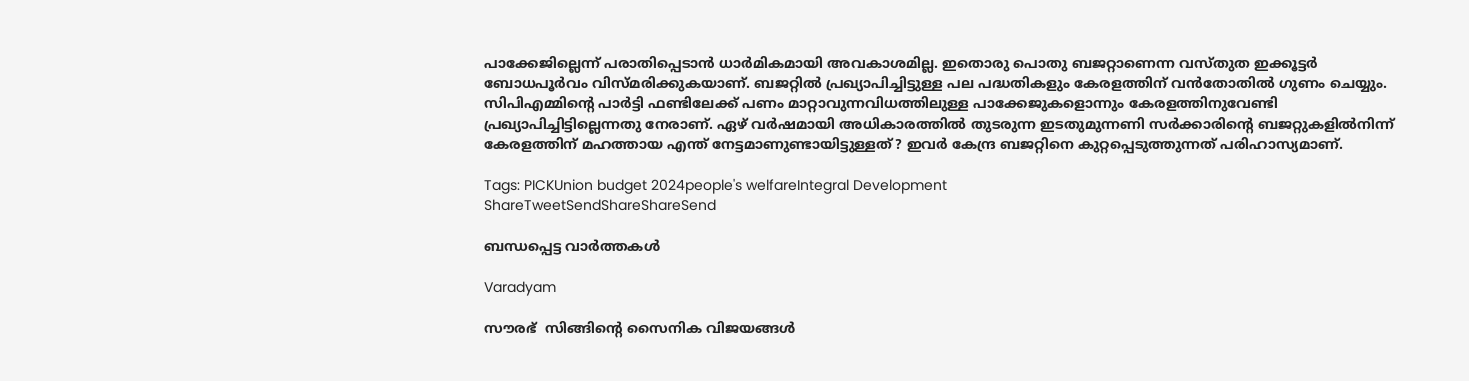പാക്കേജില്ലെന്ന് പരാതിപ്പെടാന്‍ ധാര്‍മികമായി അവകാശമില്ല. ഇതൊരു പൊതു ബജറ്റാണെന്ന വസ്തുത ഇക്കൂട്ടര്‍ ബോധപൂര്‍വം വിസ്മരിക്കുകയാണ്. ബജറ്റില്‍ പ്രഖ്യാപിച്ചിട്ടുള്ള പല പദ്ധതികളും കേരളത്തിന് വന്‍തോതില്‍ ഗുണം ചെയ്യും. സിപിഎമ്മിന്റെ പാര്‍ട്ടി ഫണ്ടിലേക്ക് പണം മാറ്റാവുന്നവിധത്തിലുള്ള പാക്കേജുകളൊന്നും കേരളത്തിനുവേണ്ടി പ്രഖ്യാപിച്ചിട്ടില്ലെന്നതു നേരാണ്. ഏഴ് വര്‍ഷമായി അധികാരത്തില്‍ തുടരുന്ന ഇടതുമുന്നണി സര്‍ക്കാരിന്റെ ബജറ്റുകളില്‍നിന്ന് കേരളത്തിന് മഹത്തായ എന്ത് നേട്ടമാണുണ്ടായിട്ടുള്ളത്? ഇവര്‍ കേന്ദ്ര ബജറ്റിനെ കുറ്റപ്പെടുത്തുന്നത് പരിഹാസ്യമാണ്.

Tags: PICKUnion budget 2024people's welfareIntegral Development
ShareTweetSendShareShareSend

ബന്ധപ്പെട്ട വാര്‍ത്തകള്‍

Varadyam

സൗരഭ്  സിങ്ങിന്റെ സൈനിക വിജയങ്ങള്‍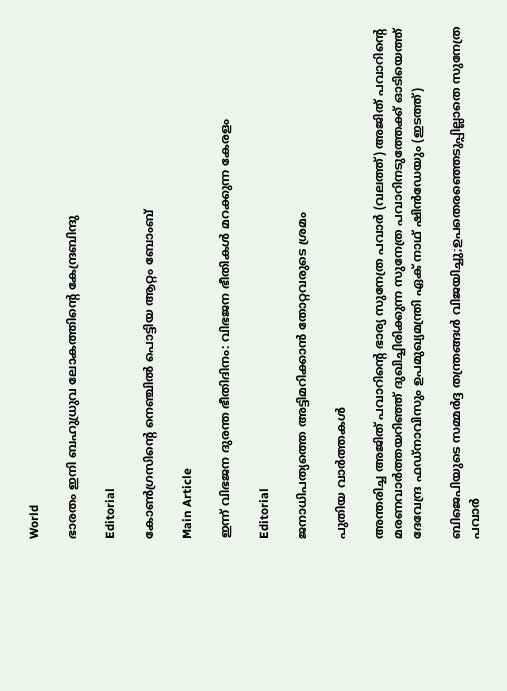World

ഭാരതം ഇനി ബഹുധ്രുവ ലോകത്തിന്റെ കേന്ദ്രബിന്ദു

Editorial

കോണ്‍ഗ്രസിന്റെ നെഞ്ചില്‍ പൊട്ടിയ ആറ്റം ബോംബ്

Main Article

ഇന്ന് വിഭജന ദുരന്ത ഭീതിദിനം: വിഭജന ഭീതികള്‍ മറക്കുന്ന കേരളം

Editorial

ജനാധിപത്യത്തെ അട്ടിമറിക്കാന്‍ തോറ്റവരുടെ ശ്രമം

പുതിയ വാര്‍ത്തകള്‍

അന്തരിച്ച അജിത് പവാറിന്‍റെ ഭാര്യ സുനേത്ര പവാര്‍ (വലത്ത്) അജിത് പവാറിന്‍റെ മരണവാര്‍ത്തയറിഞ്ഞ് ദുഖിച്ചിരിക്കുന്ന സുനേത്ര പവാറിനടുത്തേക്ക് ഓടിയെത്ത് ദേവേന്ദ്ര ഫഡ്നാവിസും ഉപമുഖ്യമന്ത്രി ഏക് നാഥ് ഷിന്‍ഡേയും (ഇടത്ത്)

ബിജെപിയുടെ സമ്മര്‍ദ്ദ തന്ത്രങ്ങള്‍ വിജയിച്ചു;ഉപതെരഞ്ഞെടുപ്പില്ലാതെ സുനേത്ര പവാര്‍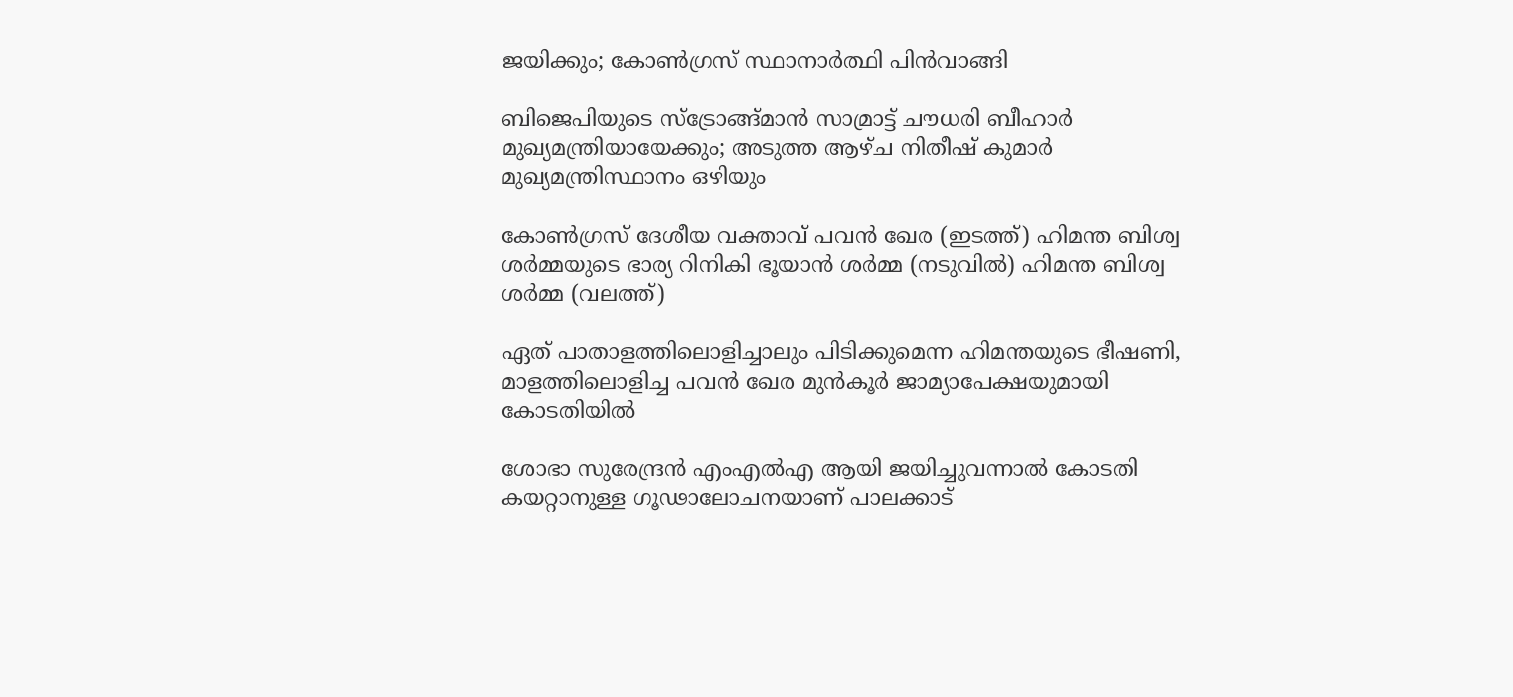ജയിക്കും; കോണ്‍ഗ്രസ് സ്ഥാനാര്‍ത്ഥി പിന്‍വാങ്ങി

ബിജെപിയുടെ സ്ട്രോങ്ങ്മാന്‍ സാമ്രാട്ട് ചൗധരി ബീഹാര്‍ മുഖ്യമന്ത്രിയായേക്കും; അടുത്ത ആഴ്ച നിതീഷ് കുമാര്‍ മുഖ്യമന്ത്രിസ്ഥാനം ഒഴിയും

കോണ്‍ഗ്രസ് ദേശീയ വക്താവ് പവന്‍ ഖേര (ഇടത്ത്) ഹിമന്ത ബിശ്വ ശര്‍മ്മയുടെ ഭാര്യ റിനികി ഭൂയാന്‍ ശര്‍മ്മ (നടുവില്‍) ഹിമന്ത ബിശ്വ ശര്‍മ്മ (വലത്ത്)

ഏത് പാതാളത്തിലൊളിച്ചാലും പിടിക്കുമെന്ന ഹിമന്തയുടെ ഭീഷണി, മാളത്തിലൊളിച്ച പവന്‍ ഖേര മുന്‍കൂര്‍ ജാമ്യാപേക്ഷയുമായി കോടതിയില്‍

ശോഭാ സുരേന്ദ്രന്‍ എംഎല്‍എ ആയി ജയിച്ചുവന്നാല്‍ കോടതി കയറ്റാനുള്ള ഗൂഢാലോചനയാണ് പാലക്കാട്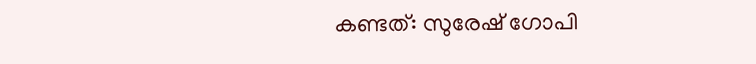കണ്ടത്: സുരേഷ് ഗോപി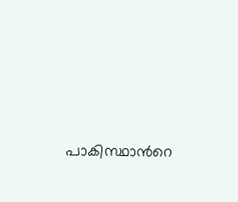പാകിസ്ഥാന്‍റെ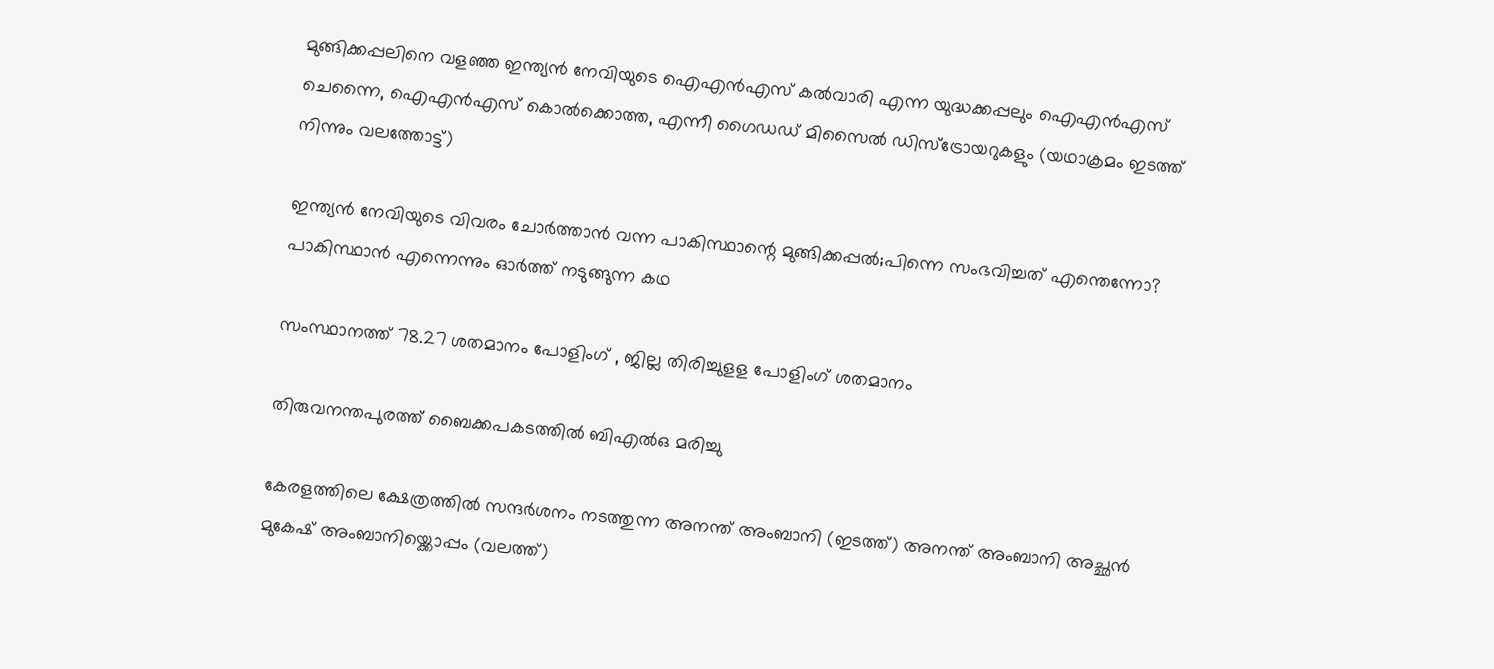മുങ്ങിക്കപ്പലിനെ വളഞ്ഞ ഇന്ത്യന്‍ നേവിയുടെ ഐഎന്‍എസ് കല്‍വാരി എന്ന യുദ്ധക്കപ്പലും ഐഎന്‍എസ് ചെന്നൈ, ഐഎന്‍എസ് കൊല്‍ക്കൊത്ത, എന്നീ ഗൈഡഡ് മിസൈല്‍ ഡിസ്ട്രോയറുകളും (യഥാക്രമം ഇടത്ത് നിന്നും വലത്തോട്ട്)

ഇന്ത്യന്‍ നേവിയുടെ വിവരം ചോര്‍ത്താന്‍ വന്ന പാകിസ്ഥാന്റെ മുങ്ങിക്കപ്പല്‍;പിന്നെ സംഭവിച്ചത് എന്തെന്നോ? പാകിസ്ഥാന്‍ എന്നെന്നും ഓര്‍ത്ത് നടുങ്ങുന്ന കഥ

സംസ്ഥാനത്ത് 78.27 ശതമാനം പോളിംഗ് , ജില്ല തിരിച്ചുളള പോളിംഗ് ശതമാനം

തിരുവനന്തപുരത്ത് ബൈക്കപകടത്തില്‍ ബിഎല്‍ഒ മരിച്ചു

കേരളത്തിലെ ക്ഷേത്രത്തില്‍ സന്ദര്‍ശനം നടത്തുന്ന അനന്ത് അംബാനി (ഇടത്ത്) അനന്ത് അംബാനി അച്ഛന്‍ മുകേഷ് അംബാനിയ്ക്കൊപ്പം (വലത്ത്)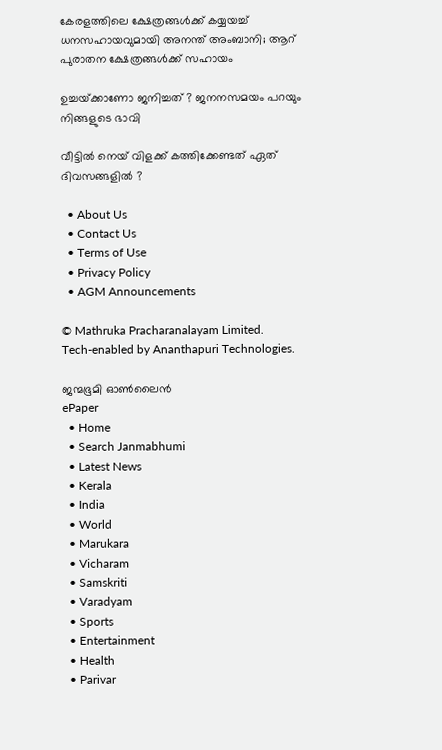കേരളത്തിലെ ക്ഷേത്രങ്ങള്‍ക്ക് കയ്യയച്ച് ധനസഹായവുമായി അനന്ത് അംബാനി; ആറ് പുരാതന ക്ഷേത്രങ്ങൾക്ക് സഹായം

ഉച്ചയ്‌ക്കാണോ ജനിച്ചത് ? ജനനസമയം പറയും നിങ്ങളുടെ ഭാവി

വീട്ടിൽ നെയ് വിളക്ക് കത്തിക്കേണ്ടത് ഏത് ദിവസങ്ങളിൽ ?

  • About Us
  • Contact Us
  • Terms of Use
  • Privacy Policy
  • AGM Announcements

© Mathruka Pracharanalayam Limited.
Tech-enabled by Ananthapuri Technologies.

ജന്മഭൂമി ഓണ്‍ലൈന്‍
ePaper
  • Home
  • Search Janmabhumi
  • Latest News
  • Kerala
  • India
  • World
  • Marukara
  • Vicharam
  • Samskriti
  • Varadyam
  • Sports
  • Entertainment
  • Health
  • Parivar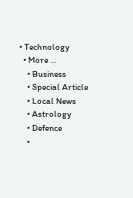• Technology
  • More …
    • Business
    • Special Article
    • Local News
    • Astrology
    • Defence
    •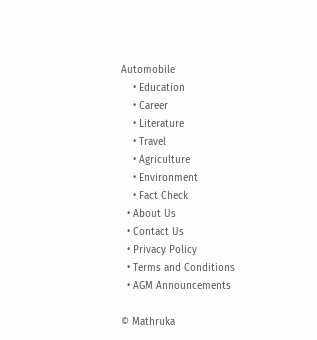Automobile
    • Education
    • Career
    • Literature
    • Travel
    • Agriculture
    • Environment
    • Fact Check
  • About Us
  • Contact Us
  • Privacy Policy
  • Terms and Conditions
  • AGM Announcements

© Mathruka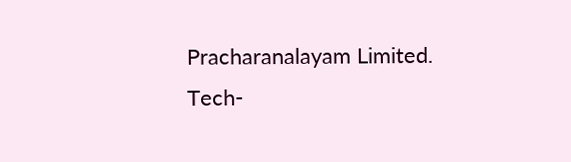Pracharanalayam Limited.
Tech-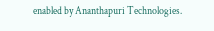enabled by Ananthapuri Technologies.